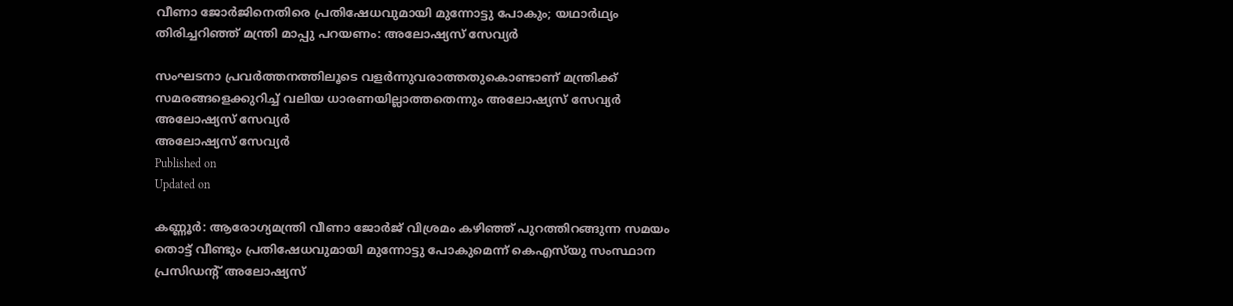വീണാ ജോർജിനെതിരെ പ്രതിഷേധവുമായി മുന്നോട്ടു പോകും; യഥാർഥ്യം തിരിച്ചറിഞ്ഞ് മന്ത്രി മാപ്പു പറയണം: അലോഷ്യസ് സേവ്യർ

സംഘടനാ പ്രവർത്തനത്തിലൂടെ വളർന്നുവരാത്തതുകൊണ്ടാണ് മന്ത്രിക്ക് സമരങ്ങളെക്കുറിച്ച് വലിയ ധാരണയില്ലാത്തതെന്നും അലോഷ്യസ് സേവ്യർ
അലോഷ്യസ് സേവ്യർ
അലോഷ്യസ് സേവ്യർ
Published on
Updated on

കണ്ണൂർ: ആരോഗ്യമന്ത്രി വീണാ ജോർജ് വിശ്രമം കഴിഞ്ഞ് പുറത്തിറങ്ങുന്ന സമയം തൊട്ട് വീണ്ടും പ്രതിഷേധവുമായി മുന്നോട്ടു പോകുമെന്ന് കെഎസ്‌യു സംസ്ഥാന പ്രസിഡന്‍റ് അലോഷ്യസ്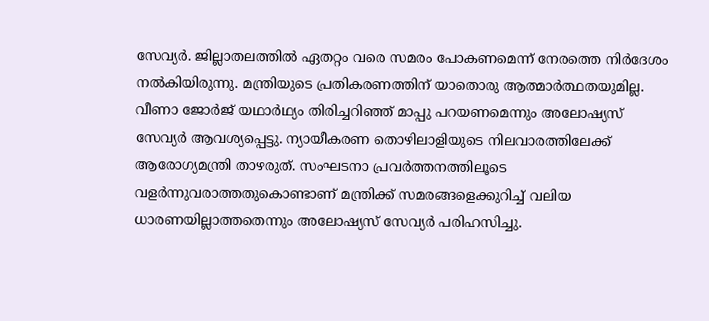സേവ്യർ. ജില്ലാതലത്തിൽ ഏതറ്റം വരെ സമരം പോകണമെന്ന് നേരത്തെ നിർദേശം നൽകിയിരുന്നു. മന്ത്രിയുടെ പ്രതികരണത്തിന് യാതൊരു ആത്മാർത്ഥതയുമില്ല. വീണാ ജോർജ് യഥാർഥ്യം തിരിച്ചറിഞ്ഞ് മാപ്പു പറയണമെന്നും അലോഷ്യസ് സേവ്യർ ആവശ്യപ്പെട്ടു. ന്യായീകരണ തൊഴിലാളിയുടെ നിലവാരത്തിലേക്ക് ആരോഗ്യമന്ത്രി താഴരുത്. സംഘടനാ പ്രവർത്തനത്തിലൂടെ വളർന്നുവരാത്തതുകൊണ്ടാണ് മന്ത്രിക്ക് സമരങ്ങളെക്കുറിച്ച് വലിയ ധാരണയില്ലാത്തതെന്നും അലോഷ്യസ് സേവ്യർ പരിഹസിച്ചു.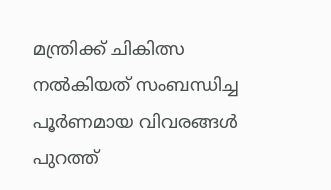മന്ത്രിക്ക് ചികിത്സ നൽകിയത് സംബന്ധിച്ച പൂർണമായ വിവരങ്ങൾ പുറത്ത്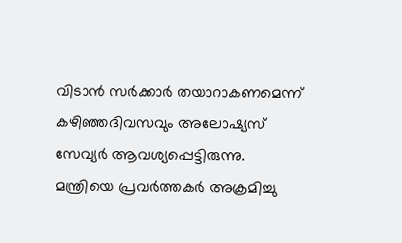വിടാൻ സർക്കാർ തയാറാകണമെന്ന് കഴിഞ്ഞദിവസവും അലോഷ്യസ് സേവ്യർ ആവശ്യപ്പെട്ടിരുന്നു. മന്ത്രിയെ പ്രവർത്തകർ അക്രമിച്ചു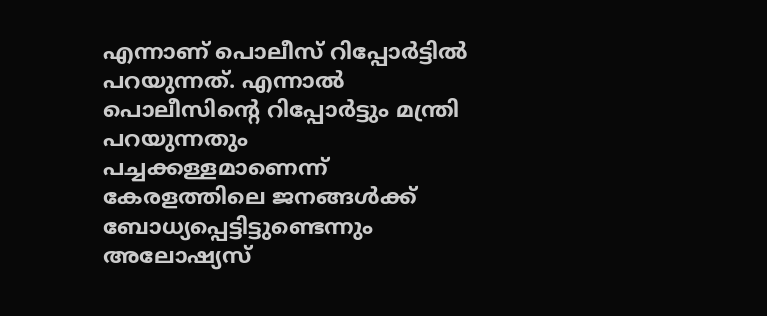എന്നാണ് പൊലീസ് റിപ്പോർട്ടിൽ പറയുന്നത്. എന്നാൽ പൊലീസിന്‍റെ റിപ്പോർട്ടും മന്ത്രി പറയുന്നതും പച്ചക്കള്ളമാണെന്ന് കേരളത്തിലെ ജനങ്ങൾക്ക് ബോധ്യപ്പെട്ടിട്ടുണ്ടെന്നും അലോഷ്യസ്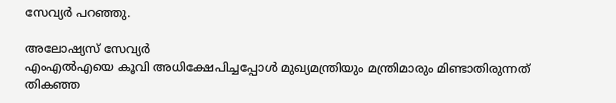സേവ്യർ പറഞ്ഞു.

അലോഷ്യസ് സേവ്യർ
എംഎൽഎയെ കൂവി അധിക്ഷേപിച്ചപ്പോൾ മുഖ്യമന്ത്രിയും മന്ത്രിമാരും മിണ്ടാതിരുന്നത് തികഞ്ഞ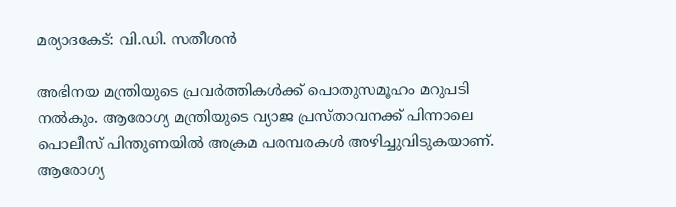മര്യാദകേട്: വി.ഡി. സതീശൻ

അഭിനയ മന്ത്രിയുടെ പ്രവർത്തികൾക്ക് പൊതുസമൂഹം മറുപടി നൽകും. ആരോഗ്യ മന്ത്രിയുടെ വ്യാജ പ്രസ്താവനക്ക് പിന്നാലെ പൊലീസ് പിന്തുണയിൽ അക്രമ പരമ്പരകൾ അഴിച്ചുവിടുകയാണ്. ആരോഗ്യ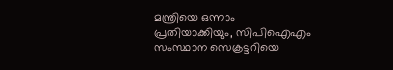മന്ത്രിയെ ഒന്നാം പ്രതിയാക്കിയും, സിപിഐഎം സംസ്ഥാന സെക്രട്ടറിയെ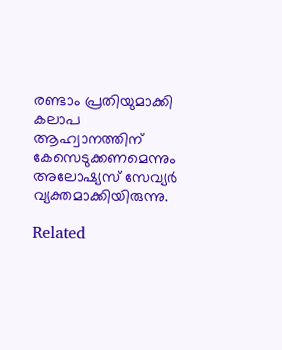രണ്ടാം പ്രതിയുമാക്കി കലാപ ആഹ്വാനത്തിന് കേസെടുക്കണമെന്നും അലോഷ്യസ് സേവ്യർ വ്യക്തമാക്കിയിരുന്നു.

Related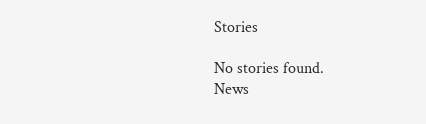Stories

No stories found.
News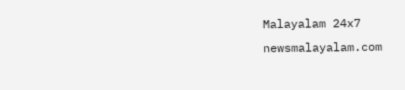Malayalam 24x7
newsmalayalam.com